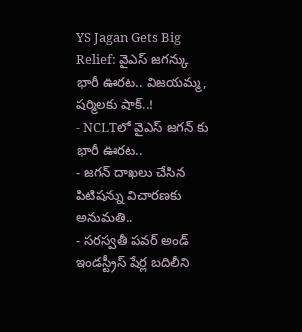YS Jagan Gets Big Relief: వైఎస్ జగన్కు భారీ ఊరట.. విజయమ్మ, షర్మిలకు షాక్..!
- NCLTలో వైఎస్ జగన్ కు భారీ ఊరట..
- జగన్ దాఖలు చేసిన పిటిషన్ను విచారణకు అనుమతి..
- సరస్వతీ పవర్ అండ్ ఇండస్ట్రీస్ షేర్ల బదిలీని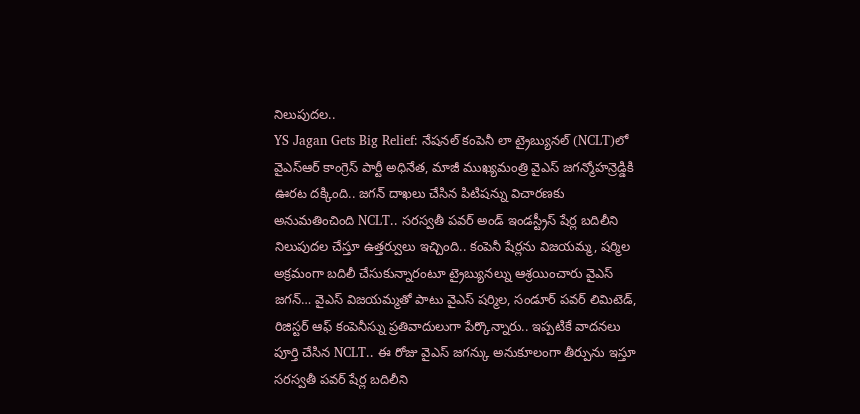నిలుపుదల..
YS Jagan Gets Big Relief: నేషనల్ కంపెనీ లా ట్రైబ్యునల్ (NCLT)లో వైఎస్ఆర్ కాంగ్రెస్ పార్టీ అధినేత, మాజీ ముఖ్యమంత్రి వైఎస్ జగన్మోహన్రెడ్డికి ఊరట దక్కింది.. జగన్ దాఖలు చేసిన పిటిషన్ను విచారణకు అనుమతించింది NCLT.. సరస్వతీ పవర్ అండ్ ఇండస్ట్రీస్ షేర్ల బదిలీని నిలుపుదల చేస్తూ ఉత్తర్వులు ఇచ్చింది.. కంపెనీ షేర్లను విజయమ్మ, షర్మిల అక్రమంగా బదిలీ చేసుకున్నారంటూ ట్రైబ్యునల్ను ఆశ్రయించారు వైఎస్ జగన్… వైఎస్ విజయమ్మతో పాటు వైఎస్ షర్మిల, సండూర్ పవర్ లిమిటెడ్, రిజిస్టర్ ఆఫ్ కంపెనీస్ను ప్రతివాదులుగా పేర్కొన్నారు.. ఇప్పటికే వాదనలు పూర్తి చేసిన NCLT.. ఈ రోజు వైఎస్ జగన్కు అనుకూలంగా తీర్పును ఇస్తూ సరస్వతీ పవర్ షేర్ల బదిలీని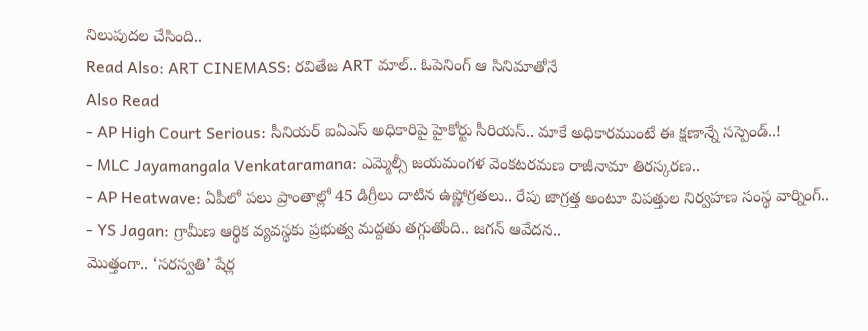నిలుపుదల చేసింది..
Read Also: ART CINEMASS: రవితేజ ART మాల్.. ఓపెనింగ్ ఆ సినిమాతోనే
Also Read
- AP High Court Serious: సీనియర్ ఐఏఎస్ అధికారిపై హైకోర్టు సీరియస్.. మాకే అధికారముంటే ఈ క్షణాన్నే సస్పెండ్..!
- MLC Jayamangala Venkataramana: ఎమ్మెల్సీ జయమంగళ వెంకటరమణ రాజీనామా తిరస్కరణ..
- AP Heatwave: ఏపీలో పలు ప్రాంతాల్లో 45 డిగ్రీలు దాటిన ఉష్ణోగ్రతలు.. రేపు జాగ్రత్త అంటూ విపత్తుల నిర్వహణ సంస్థ వార్నింగ్..
- YS Jagan: గ్రామీణ ఆర్థిక వ్యవస్థకు ప్రభుత్వ మద్దతు తగ్గుతోంది.. జగన్ ఆవేదన..
మొత్తంగా.. ‘సరస్వతి’ షేర్ల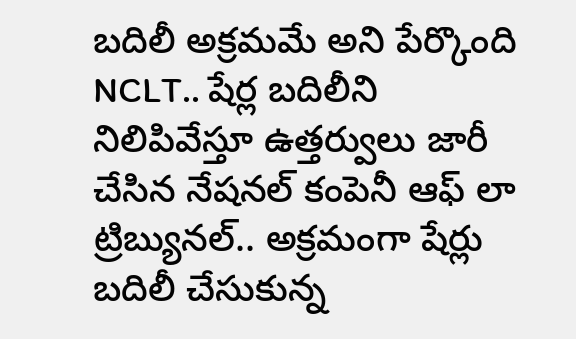బదిలీ అక్రమమే అని పేర్కొంది NCLT.. షేర్ల బదిలీని నిలిపివేస్తూ ఉత్తర్వులు జారీ చేసిన నేషనల్ కంపెనీ ఆఫ్ లా ట్రిబ్యునల్.. అక్రమంగా షేర్లు బదిలీ చేసుకున్న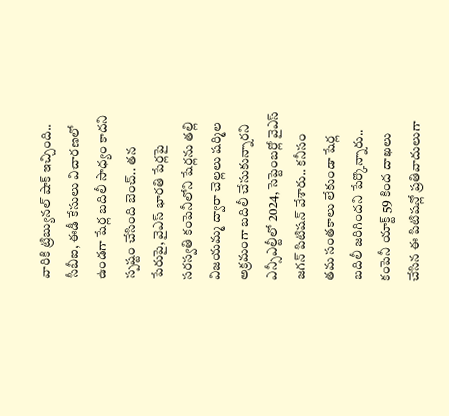వారికి ట్రిబ్యునల్ షాక్ ఇచ్చింది.. సీబీఐ, ఈడీ కేసులు విచారణలో ఉండగా షేర్ల బదిలీ సాధ్యం కాదని స్పష్టం చేసింది బెంచ్.. తన పేరుపై, వైఎస్ భారతి పేర్లపై సరస్వతి కంపెనీలోని షేర్లను తల్లి విజయమ్మ ద్వారా చెల్లలు షర్మిల అక్రమంగా బదిలీ చేసుకున్నారని ఎన్సీఎల్టీలో 2024, సెప్టెంబర్లో వైఎస్ జగన్ పిటిషన్ వేశారు.. కనీసం తమ సంతకాలు లేకుండా షేర్ల బదిలీ జరిగిందని పేర్కొన్నారు.. కంపెనీ యాక్ట్ 59 కింద దాఖలు చేసిన ఈ పిటిషన్లో ప్రతివాదులుగా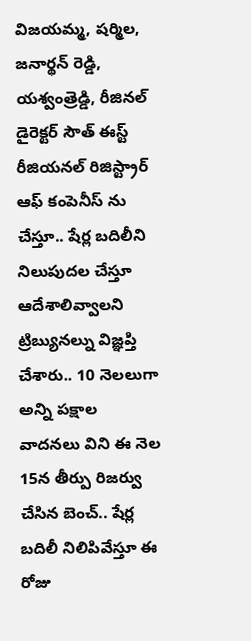విజయమ్మ, షర్మిల, జనార్థన్ రెడ్డి, యశ్వంత్రెడ్డి, రీజినల్ డైరెక్టర్ సౌత్ ఈస్ట్ రీజియనల్ రిజిస్ట్రార్ ఆఫ్ కంపెనీస్ ను చేస్తూ.. షేర్ల బదిలీని నిలుపుదల చేస్తూ ఆదేశాలివ్వాలని ట్రిబ్యునల్ను విజ్ఞప్తి చేశారు.. 10 నెలలుగా అన్ని పక్షాల వాదనలు విని ఈ నెల 15న తీర్పు రిజర్వు చేసిన బెంచ్.. షేర్ల బదిలీ నిలిపివేస్తూ ఈ రోజు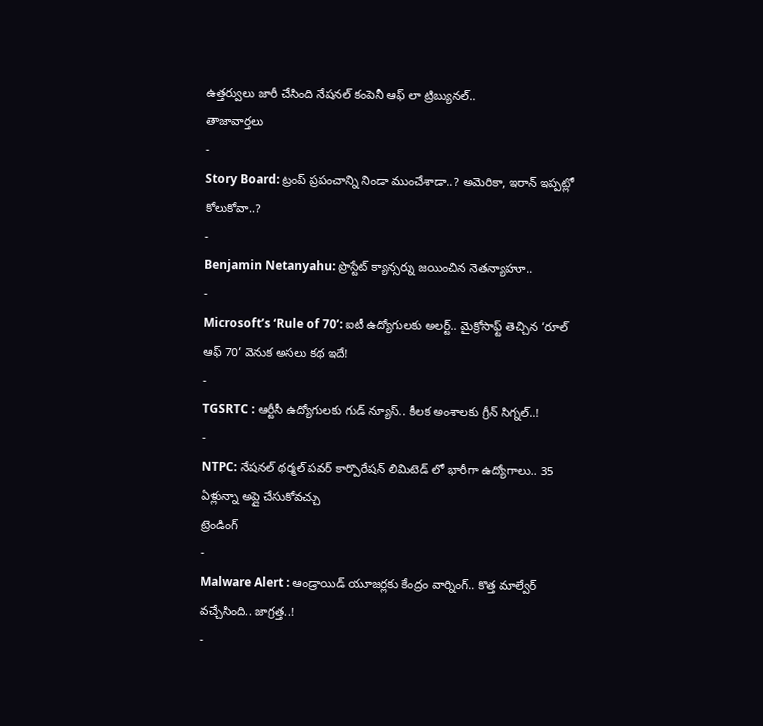ఉత్తర్వులు జారీ చేసింది నేషనల్ కంపెనీ ఆఫ్ లా ట్రిబ్యునల్..
తాజావార్తలు
-
Story Board: ట్రంప్ ప్రపంచాన్ని నిండా ముంచేశాడా..? అమెరికా, ఇరాన్ ఇప్పట్లో కోలుకోవా..?
-
Benjamin Netanyahu: ప్రొస్టేట్ క్యాన్సర్ను జయించిన నెతన్యాహూ..
-
Microsoft’s ‘Rule of 70’: ఐటీ ఉద్యోగులకు అలర్ట్.. మైక్రోసాఫ్ట్ తెచ్చిన ‘రూల్ ఆఫ్ 70’ వెనుక అసలు కథ ఇదే!
-
TGSRTC : ఆర్టీసీ ఉద్యోగులకు గుడ్ న్యూస్.. కీలక అంశాలకు గ్రీన్ సిగ్నల్..!
-
NTPC: నేషనల్ థర్మల్ పవర్ కార్పొరేషన్ లిమిటెడ్ లో భారీగా ఉద్యోగాలు.. 35 ఏళ్లున్నా అప్లై చేసుకోవచ్చు
ట్రెండింగ్
-
Malware Alert : ఆండ్రాయిడ్ యూజర్లకు కేంద్రం వార్నింగ్.. కొత్త మాల్వేర్ వచ్చేసింది.. జాగ్రత్త..!
-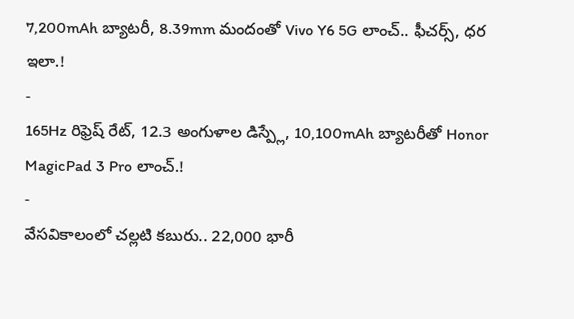7,200mAh బ్యాటరీ, 8.39mm మందంతో Vivo Y6 5G లాంచ్.. ఫీచర్స్, ధర ఇలా.!
-
165Hz రిఫ్రెష్ రేట్, 12.3 అంగుళాల డిస్ప్లే, 10,100mAh బ్యాటరీతో Honor MagicPad 3 Pro లాంచ్.!
-
వేసవికాలంలో చల్లటి కబురు.. 22,000 భారీ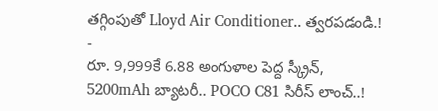తగ్గింపుతో Lloyd Air Conditioner.. త్వరపడండి.!
-
రూ. 9,999కే 6.88 అంగుళాల పెద్ద స్క్రీన్, 5200mAh బ్యాటరీ.. POCO C81 సిరీస్ లాంచ్..!